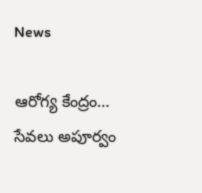News

ఆరోగ్య కేంద్రం… సేవలు అపూర్వం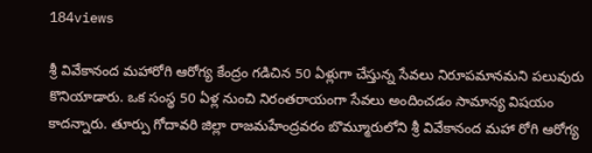184views

శ్రీ వివేకానంద మహారోగి ఆరోగ్య కేంద్రం గడిచిన 50 ఏళ్లుగా చేస్తున్న సేవలు నిరూపమానమని పలువురు కొనియాడారు. ఒక సంస్థ 50 ఏళ్ల నుంచి నిరంతరాయంగా సేవలు అందించడం సామాన్య విషయం కాదన్నారు. తూర్పు గోదావరి జిల్లా రాజమహేంద్రవరం బొమ్మూరులోని శ్రీ వివేకానంద మహా రోగి ఆరోగ్య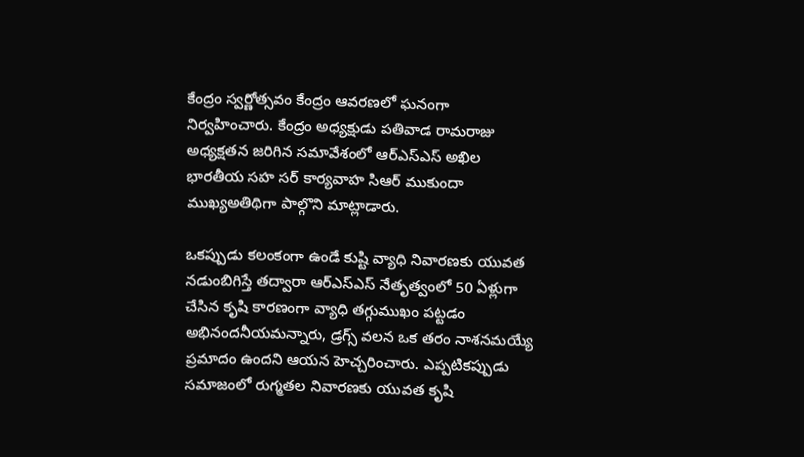కేంద్రం స్వర్ణోత్సవం కేంద్రం ఆవరణలో ఘనంగా నిర్వహించారు. కేంద్రం అధ్యక్షుడు పతివాడ రామరాజు అధ్యక్షతన జరిగిన సమావేశంలో ఆర్ఎస్ఎస్ అఖిల భారతీయ సహ సర్ కార్యవాహ సిఆర్ ముకుందా ముఖ్యఅతిథిగా పాల్గొని మాట్లాడారు.

ఒకప్పుడు కలంకంగా ఉండే కుష్టి వ్యాధి నివారణకు యువత నడుంబిగిస్తే తద్వారా ఆర్ఎస్ఎస్ నేతృత్వంలో 50 ఏళ్లుగా చేసిన కృషి కారణంగా వ్యాధి తగ్గుముఖం పట్టడం అభినందనీయమన్నారు, డ్రగ్స్ వలన ఒక తరం నాశనమయ్యే ప్రమాదం ఉందని ఆయన హెచ్చరించారు. ఎప్పటికప్పుడు సమాజంలో రుగ్మతల నివారణకు యువత కృషి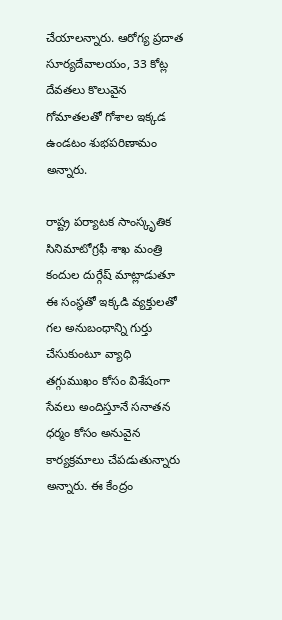చేయాలన్నారు. ఆరోగ్య ప్రదాత సూర్యదేవాలయం, 33 కోట్ల దేవతలు కొలువైన గోమాతలతో గోశాల ఇక్కడ ఉండటం శుభపరిణామం అన్నారు.

రాష్ట్ర పర్యాటక సాంస్కృతిక సినిమాటోగ్రఫీ శాఖ మంత్రి కందుల దుర్గేష్ మాట్లాడుతూ ఈ సంస్థతో ఇక్కడి వ్యక్తులతో గల అనుబంధాన్ని గుర్తు చేసుకుంటూ వ్యాధి తగ్గుముఖం కోసం విశేషంగా సేవలు అందిస్తూనే సనాతన ధర్మం కోసం అనువైన కార్యక్రమాలు చేపడుతున్నారు అన్నారు. ఈ కేంద్రం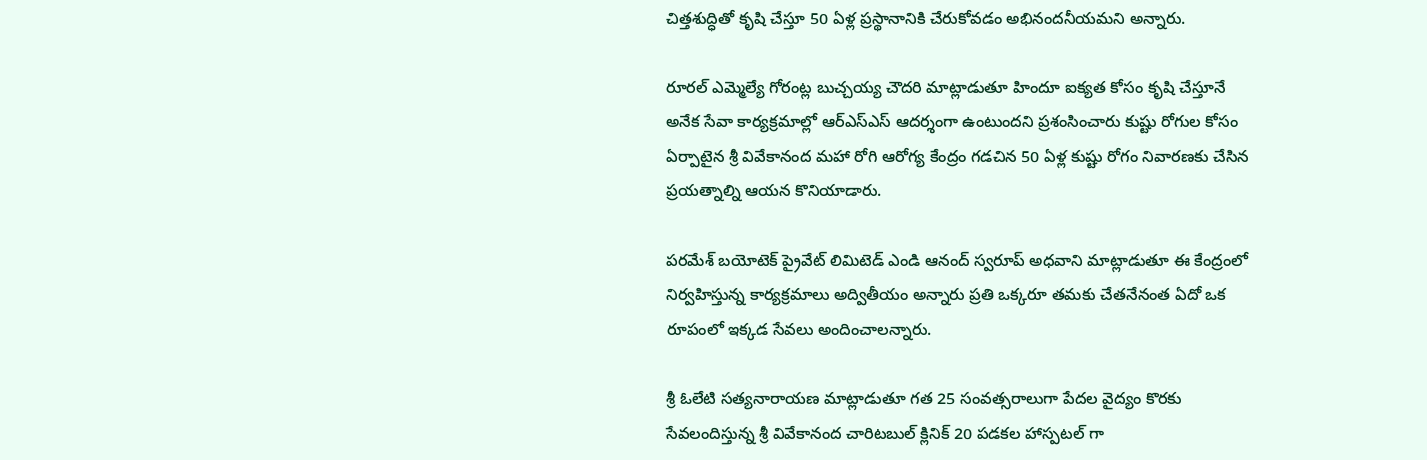చిత్తశుద్ధితో కృషి చేస్తూ 50 ఏళ్ల ప్రస్థానానికి చేరుకోవడం అభినందనీయమని అన్నారు.

రూరల్ ఎమ్మెల్యే గోరంట్ల బుచ్చయ్య చౌదరి మాట్లాడుతూ హిందూ ఐక్యత కోసం కృషి చేస్తూనే అనేక సేవా కార్యక్రమాల్లో ఆర్ఎస్ఎస్ ఆదర్శంగా ఉంటుందని ప్రశంసించారు కుష్టు రోగుల కోసం ఏర్పాటైన శ్రీ వివేకానంద మహా రోగి ఆరోగ్య కేంద్రం గడచిన 50 ఏళ్ల కుష్టు రోగం నివారణకు చేసిన ప్రయత్నాల్ని ఆయన కొనియాడారు.

పరమేశ్ బయోటెక్ ప్రైవేట్ లిమిటెడ్ ఎండి ఆనంద్ స్వరూప్ అధవాని మాట్లాడుతూ ఈ కేంద్రంలో నిర్వహిస్తున్న కార్యక్రమాలు అద్వితీయం అన్నారు ప్రతి ఒక్కరూ తమకు చేతనేనంత ఏదో ఒక రూపంలో ఇక్కడ సేవలు అందించాలన్నారు.

శ్రీ ఓలేటి సత్యనారాయణ మాట్లాడుతూ గత 25 సంవత్సరాలుగా పేదల వైద్యం కొరకు సేవలందిస్తున్న శ్రీ వివేకానంద చారిటబుల్ క్లినిక్ 20 పడకల హాస్పటల్ గా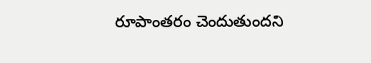రూపాంతరం చెందుతుందని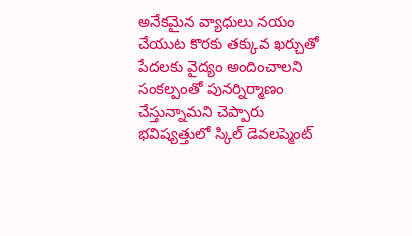అనేకమైన వ్యాధులు నయం చేయుట కొరకు తక్కువ ఖర్చుతో పేదలకు వైద్యం అందించాలని సంకల్పంతో పునర్నిర్మాణం చేస్తున్నామని చెప్పారు భవిష్యత్తులో స్కిల్ డెవలప్మెంట్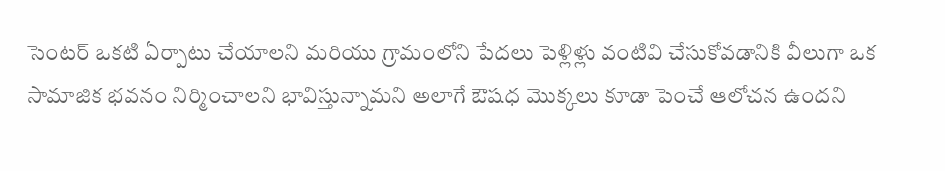సెంటర్ ఒకటి ఏర్పాటు చేయాలని మరియు గ్రామంలోని పేదలు పెళ్లిళ్లు వంటివి చేసుకోవడానికి వీలుగా ఒక సామాజిక భవనం నిర్మించాలని భావిస్తున్నామని అలాగే ఔషధ మొక్కలు కూడా పెంచే ఆలోచన ఉందని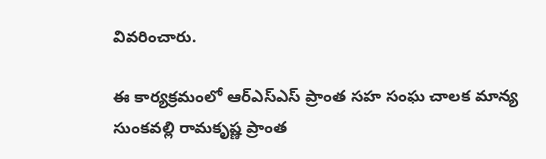వివరించారు.

ఈ కార్యక్రమంలో ఆర్ఎస్ఎస్ ప్రాంత సహ సంఘ చాలక మాన్య సుంకవల్లి రామకృష్ణ ప్రాంత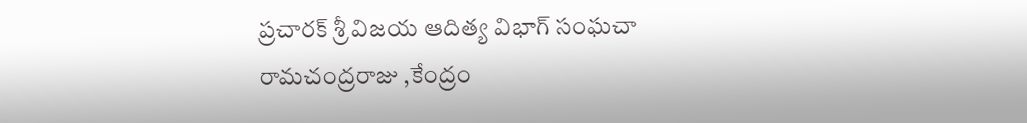ప్రచారక్ శ్రీ విజయ ఆదిత్య విభాగ్ సంఘచా రామచంద్రరాజు ,కేంద్రం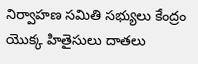నిర్వాహణ సమితి సభ్యులు కేంద్రం యొక్క హితైసులు దాతలు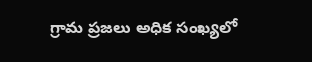గ్రామ ప్రజలు అధిక సంఖ్యలో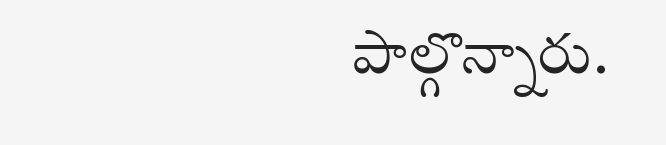పాల్గొన్నారు.